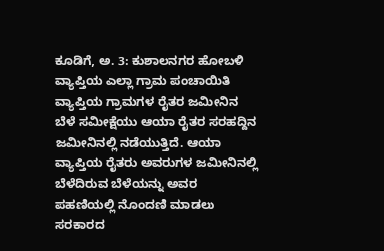ಕೂಡಿಗೆ, ಅ. 3: ಕುಶಾಲನಗರ ಹೋಬಳಿ ವ್ಯಾಪ್ತಿಯ ಎಲ್ಲಾ ಗ್ರಾಮ ಪಂಚಾಯಿತಿ ವ್ಯಾಪ್ತಿಯ ಗ್ರಾಮಗಳ ರೈತರ ಜಮೀನಿನ ಬೆಳೆ ಸಮೀಕ್ಷೆಯು ಆಯಾ ರೈತರ ಸರಹದ್ದಿನ ಜಮೀನಿನಲ್ಲಿ ನಡೆಯುತ್ತಿದೆ. ಆಯಾ ವ್ಯಾಪ್ತಿಯ ರೈತರು ಅವರುಗಳ ಜಮೀನಿನಲ್ಲಿ ಬೆಳೆದಿರುವ ಬೆಳೆಯನ್ನು ಅವರ ಪಹಣಿಯಲ್ಲಿ ನೊಂದಣಿ ಮಾಡಲು ಸರಕಾರದ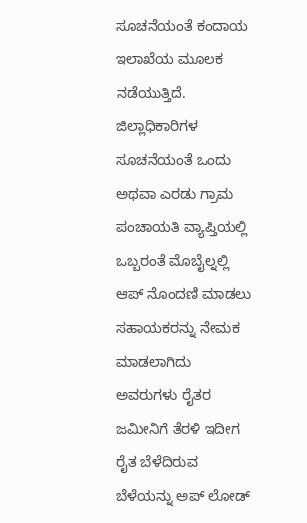ಸೂಚನೆಯಂತೆ ಕಂದಾಯ ಇಲಾಖೆಯ ಮೂಲಕ ನಡೆಯುತ್ತಿದೆ.
ಜಿಲ್ಲಾಧಿಕಾರಿಗಳ ಸೂಚನೆಯಂತೆ ಒಂದು ಅಥವಾ ಎರಡು ಗ್ರಾಮ ಪಂಚಾಯತಿ ವ್ಯಾಪ್ತಿಯಲ್ಲಿ ಒಬ್ಬರಂತೆ ಮೊಬೈಲ್ನಲ್ಲಿ ಆಪ್ ನೊಂದಣಿ ಮಾಡಲು ಸಹಾಯಕರನ್ನು ನೇಮಕ ಮಾಡಲಾಗಿದು ಅವರುಗಳು ರೈತರ ಜಮೀನಿಗೆ ತೆರಳಿ ಇದೀಗ ರೈತ ಬೆಳೆದಿರುವ ಬೆಳೆಯನ್ನು ಅಪ್ ಲೋಡ್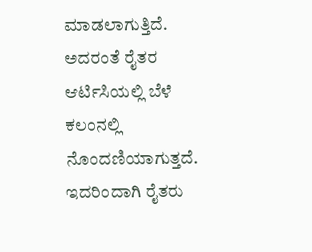ಮಾಡಲಾಗುತ್ತಿದೆ. ಅದರಂತೆ ರೈತರ ಆರ್ಟಿಸಿಯಲ್ಲಿ ಬೆಳೆ ಕಲಂನಲ್ಲಿ ನೊಂದಣಿಯಾಗುತ್ತದೆ. ಇದರಿಂದಾಗಿ ರೈತರು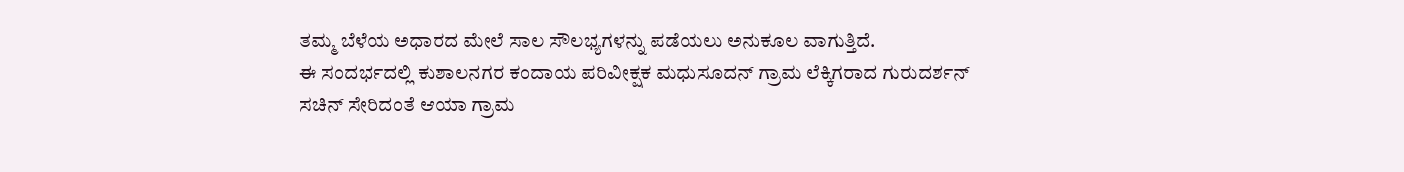ತಮ್ಮ ಬೆಳೆಯ ಅಧಾರದ ಮೇಲೆ ಸಾಲ ಸೌಲಭ್ಯಗಳನ್ನು ಪಡೆಯಲು ಅನುಕೂಲ ವಾಗುತ್ತಿದೆ.
ಈ ಸಂದರ್ಭದಲ್ಲಿ ಕುಶಾಲನಗರ ಕಂದಾಯ ಪರಿವೀಕ್ಷಕ ಮಧುಸೂದನ್ ಗ್ರಾಮ ಲೆಕ್ಕಿಗರಾದ ಗುರುದರ್ಶನ್ ಸಚಿನ್ ಸೇರಿದಂತೆ ಆಯಾ ಗ್ರಾಮ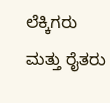ಲೆಕ್ಕಿಗರು ಮತ್ತು ರೈತರು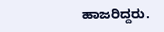ಹಾಜರಿದ್ದರು.